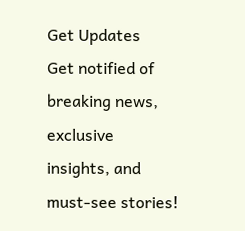Get Updates
Get notified of breaking news, exclusive insights, and must-see stories!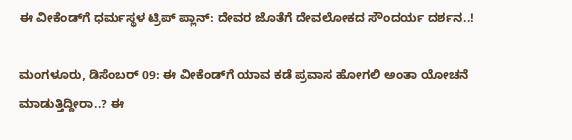ಈ ವೀಕೆಂಡ್‌ಗೆ ಧರ್ಮಸ್ಥಳ ಟ್ರಿಪ್‌ ಪ್ಲಾನ್‌: ದೇವರ ಜೊತೆಗೆ ದೇವಲೋಕದ ಸೌಂದರ್ಯ ದರ್ಶನ..!

ಮಂಗಳೂರು, ಡಿಸೆಂಬರ್‌ 09: ಈ ವೀಕೆಂಡ್‌ಗೆ ಯಾವ ಕಡೆ ಪ್ರವಾಸ ಹೋಗಲಿ ಅಂತಾ ಯೋಚನೆ ಮಾಡುತ್ತಿದ್ದೀರಾ..? ಈ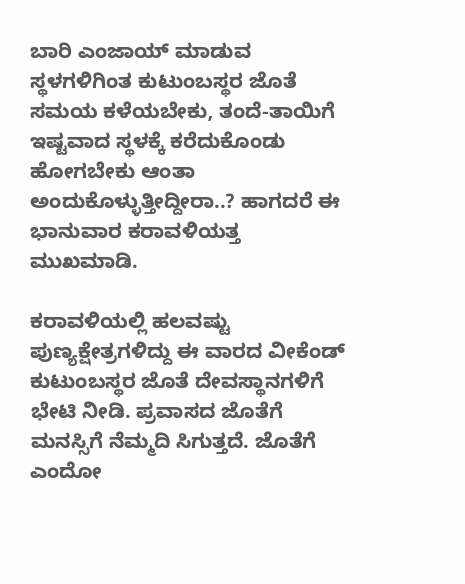ಬಾರಿ ಎಂಜಾಯ್‌ ಮಾಡುವ ಸ್ಥಳಗಳಿಗಿಂತ ಕುಟುಂಬಸ್ಥರ ಜೊತೆ ಸಮಯ ಕಳೆಯಬೇಕು, ತಂದೆ-ತಾಯಿಗೆ ಇಷ್ಟವಾದ ಸ್ಥಳಕ್ಕೆ ಕರೆದುಕೊಂಡು ಹೋಗಬೇಕು ಆಂತಾ ಅಂದುಕೊಳ್ಳುತ್ತೀದ್ದೀರಾ..? ಹಾಗದರೆ ಈ ಭಾನುವಾರ ಕರಾವಳಿಯತ್ತ ಮುಖಮಾಡಿ.

ಕರಾವಳಿಯಲ್ಲಿ ಹಲವಷ್ಟು ಪುಣ್ಯಕ್ಷೇತ್ರಗಳಿದ್ದು ಈ ವಾರದ ವೀಕೆಂಡ್‌ ಕುಟುಂಬಸ್ಥರ ಜೊತೆ ದೇವಸ್ಥಾನಗಳಿಗೆ ಭೇಟಿ ನೀಡಿ. ಪ್ರವಾಸದ ಜೊತೆಗೆ ಮನಸ್ಸಿಗೆ ನೆಮ್ಮದಿ ಸಿಗುತ್ತದೆ. ಜೊತೆಗೆ ಎಂದೋ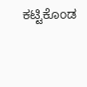ಕಟ್ಟಿಕೊಂಡ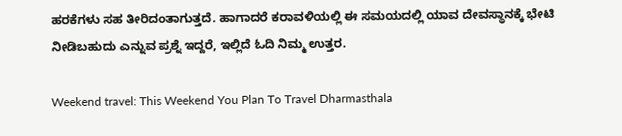ಹರಕೆಗಳು ಸಹ ತೀರಿದಂತಾಗುತ್ತದೆ. ಹಾಗಾದರೆ ಕರಾವಳಿಯಲ್ಲಿ ಈ ಸಮಯದಲ್ಲಿ ಯಾವ ದೇವಸ್ಥಾನಕ್ಕೆ ಭೇಟಿ ನೀಡಿಬಹುದು ಎನ್ನುವ ಪ್ರಶ್ನೆ ಇದ್ದರೆ, ಇಲ್ಲಿದೆ ಓದಿ ನಿಮ್ಮ ಉತ್ತರ.

Weekend travel: This Weekend You Plan To Travel Dharmasthala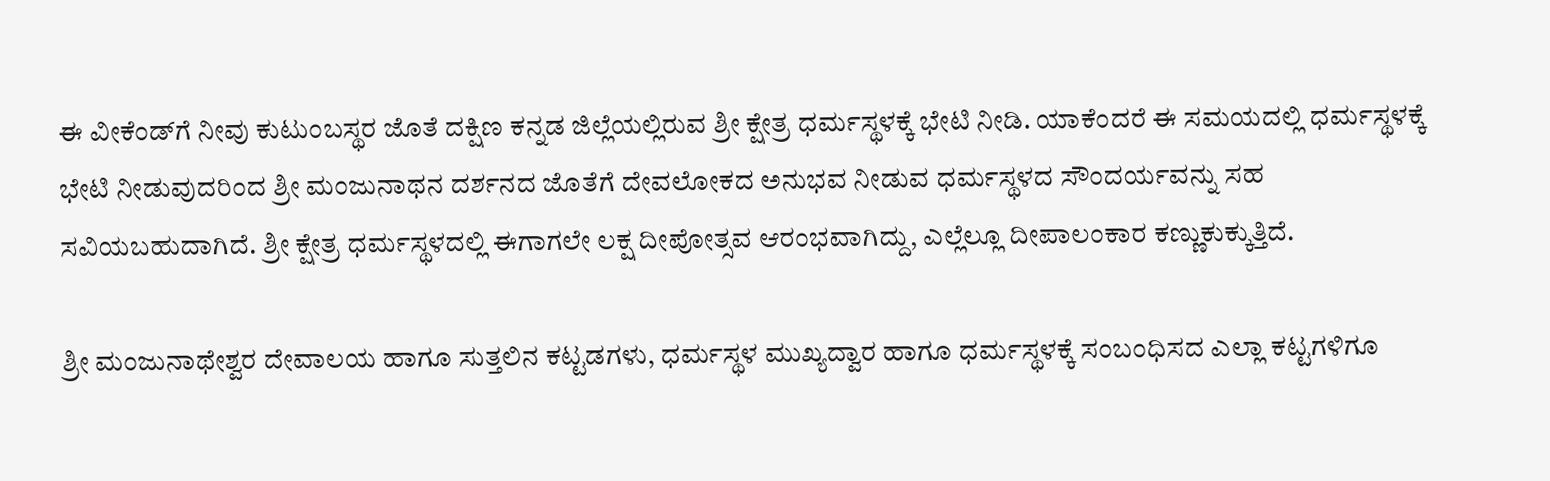ಈ ವೀಕೆಂಡ್‌ಗೆ ನೀವು ಕುಟುಂಬಸ್ಥರ ಜೊತೆ ದಕ್ಷಿಣ ಕನ್ನಡ ಜಿಲ್ಲೆಯಲ್ಲಿರುವ ಶ್ರೀ ಕ್ಷೇತ್ರ ಧರ್ಮಸ್ಥಳಕ್ಕೆ ಭೇಟಿ ನೀಡಿ. ಯಾಕೆಂದರೆ ಈ ಸಮಯದಲ್ಲಿ ಧರ್ಮಸ್ಥಳಕ್ಕೆ ಭೇಟಿ ನೀಡುವುದರಿಂದ ಶ್ರೀ ಮಂಜುನಾಥನ ದರ್ಶನದ ಜೊತೆಗೆ ದೇವಲೋಕದ ಅನುಭವ ನೀಡುವ ಧರ್ಮಸ್ಥಳದ ಸೌಂದರ್ಯವನ್ನು ಸಹ ಸವಿಯಬಹುದಾಗಿದೆ. ಶ್ರೀ ಕ್ಷೇತ್ರ ಧರ್ಮಸ್ಥಳದಲ್ಲಿ ಈಗಾಗಲೇ ಲಕ್ಷ ದೀಪೋತ್ಸವ ಆರಂಭವಾಗಿದ್ದು, ಎಲ್ಲೆಲ್ಲೂ ದೀಪಾಲಂಕಾರ ಕಣ್ಣುಕುಕ್ಕುತ್ತಿದೆ.

ಶ್ರೀ ಮಂಜುನಾಥೇಶ್ವರ ದೇವಾಲಯ ಹಾಗೂ ಸುತ್ತಲಿನ ಕಟ್ಟಡಗಳು, ಧರ್ಮಸ್ಥಳ ಮುಖ್ಯದ್ವಾರ ಹಾಗೂ ಧರ್ಮಸ್ಥಳಕ್ಕೆ ಸಂಬಂಧಿಸದ ಎಲ್ಲಾ ಕಟ್ಟಗಳಿಗೂ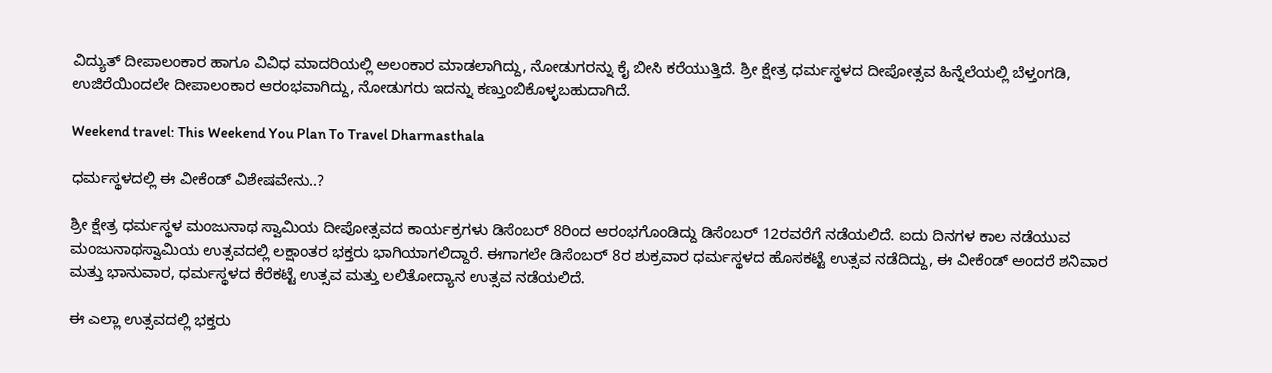ವಿದ್ಯುತ್‌ ದೀಪಾಲಂಕಾರ ಹಾಗೂ ವಿವಿಧ ಮಾದರಿಯಲ್ಲಿ ಅಲಂಕಾರ ಮಾಡಲಾಗಿದ್ದು, ನೋಡುಗರನ್ನು ಕೈ ಬೀಸಿ ಕರೆಯುತ್ತಿದೆ. ಶ್ರೀ ಕ್ಷೇತ್ರ ಧರ್ಮಸ್ಥಳದ ದೀಪೋತ್ಸವ ಹಿನ್ನೆಲೆಯಲ್ಲಿ ಬೆಳ್ತಂಗಡಿ, ಉಜಿರೆಯಿಂದಲೇ ದೀಪಾಲಂಕಾರ ಆರಂಭವಾಗಿದ್ದು, ನೋಡುಗರು ಇದನ್ನು ಕಣ್ತುಂಬಿಕೊಳ್ಳಬಹುದಾಗಿದೆ.

Weekend travel: This Weekend You Plan To Travel Dharmasthala

ಧರ್ಮಸ್ಥಳದಲ್ಲಿ ಈ ವೀಕೆಂಡ್‌ ವಿಶೇಷವೇನು..?

ಶ್ರೀ ಕ್ಷೇತ್ರ ಧರ್ಮಸ್ಥಳ ಮಂಜುನಾಥ ಸ್ವಾಮಿಯ ದೀಪೋತ್ಸವದ ಕಾರ್ಯಕ್ರಗಳು ಡಿಸೆಂಬರ್‌ 8ರಿಂದ ಆರಂಭಗೊಂಡಿದ್ದು ಡಿಸೆಂಬರ್‌ 12ರವರೆಗೆ ನಡೆಯಲಿದೆ. ಐದು ದಿನಗಳ ಕಾಲ ನಡೆಯುವ ಮಂಜುನಾಥಸ್ವಾಮಿಯ ಉತ್ಸವದಲ್ಲಿ ಲಕ್ಷಾಂತರ ಭಕ್ತರು ಭಾಗಿಯಾಗಲಿದ್ದಾರೆ. ಈಗಾಗಲೇ ಡಿಸೆಂಬರ್‌ 8ರ ಶುಕ್ರವಾರ ಧರ್ಮಸ್ಥಳದ ಹೊಸಕಟ್ಟೆ ಉತ್ಸವ ನಡೆದಿದ್ದು, ಈ ವೀಕೆಂಡ್‌ ಅಂದರೆ ಶನಿವಾರ ಮತ್ತು ಭಾನುವಾರ, ಧರ್ಮಸ್ಥಳದ ಕೆರೆಕಟ್ಟೆ ಉತ್ಸವ ಮತ್ತು ಲಲಿತೋದ್ಯಾನ ಉತ್ಸವ ನಡೆಯಲಿದೆ.

ಈ ಎಲ್ಲಾ ಉತ್ಸವದಲ್ಲಿ ಭಕ್ತರು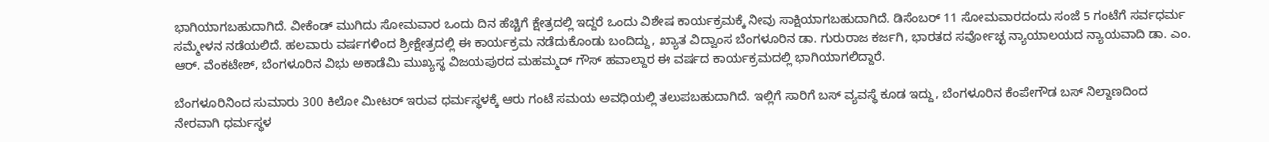ಭಾಗಿಯಾಗಬಹುದಾಗಿದೆ. ವೀಕೆಂಡ್‌ ಮುಗಿದು ಸೋಮವಾರ ಒಂದು ದಿನ ಹೆಚ್ಚಿಗೆ ಕ್ಷೇತ್ರದಲ್ಲಿ ಇದ್ದರೆ ಒಂದು ವಿಶೇಷ ಕಾರ್ಯಕ್ರಮಕ್ಕೆ ನೀವು ಸಾಕ್ಷಿಯಾಗಬಹುದಾಗಿದೆ. ಡಿಸೆಂಬರ್‌ 11 ಸೋಮವಾರದಂದು ಸಂಜೆ 5 ಗಂಟೆಗೆ ಸರ್ವಧರ್ಮ ಸಮ್ಮೇಳನ ನಡೆಯಲಿದೆ. ಹಲವಾರು ವರ್ಷಗಳಿಂದ ಶ್ರೀಕ್ಷೇತ್ರದಲ್ಲಿ ಈ ಕಾರ್ಯಕ್ರಮ ನಡೆದುಕೊಂಡು ಬಂದಿದ್ದು, ಖ್ಯಾತ ವಿದ್ವಾಂಸ ಬೆಂಗಳೂರಿನ ಡಾ. ಗುರುರಾಜ ಕರ್ಜಗಿ, ಭಾರತದ ಸರ್ವೋಚ್ಛ ನ್ಯಾಯಾಲಯದ ನ್ಯಾಯವಾದಿ ಡಾ. ಎಂ. ಆರ್. ವೆಂಕಟೇಶ್, ಬೆಂಗಳೂರಿನ ವಿಭು ಅಕಾಡೆಮಿ ಮುಖ್ಯಸ್ಥ ವಿಜಯಪುರದ ಮಹಮ್ಮದ್ ಗೌಸ್ ಹವಾಲ್ದಾರ ಈ ವರ್ಷದ ಕಾರ್ಯಕ್ರಮದಲ್ಲಿ ಭಾಗಿಯಾಗಲಿದ್ದಾರೆ.

ಬೆಂಗಳೂರಿನಿಂದ ಸುಮಾರು 300 ಕಿಲೋ ಮೀಟರ್‌ ಇರುವ ಧರ್ಮಸ್ಥಳಕ್ಕೆ ಆರು ಗಂಟೆ ಸಮಯ ಅವಧಿಯಲ್ಲಿ ತಲುಪಬಹುದಾಗಿದೆ. ಇಲ್ಲಿಗೆ ಸಾರಿಗೆ ಬಸ್‌ ವ್ಯವಸ್ಥೆ ಕೂಡ ಇದ್ದು, ಬೆಂಗಳೂರಿನ ಕೆಂಪೇಗೌಡ ಬಸ್ ನಿಲ್ದಾಣದಿಂದ ನೇರವಾಗಿ ಧರ್ಮಸ್ಥಳ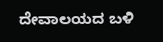ದೇವಾಲಯದ ಬಳಿ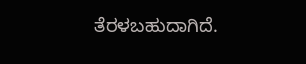ತೆರಳಬಹುದಾಗಿದೆ.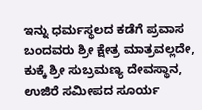ಇನ್ನು ಧರ್ಮಸ್ಥಲದ ಕಡೆಗೆ ಪ್ರವಾಸ ಬಂದವರು ಶ್ರೀ ಕ್ಷೇತ್ರ ಮಾತ್ರವಲ್ಲದೇ, ಕುಕ್ಕೆ ಶ್ರೀ ಸುಬ್ರಮಣ್ಯ ದೇವಸ್ಥಾನ, ಉಜಿರೆ ಸಮೀಪದ ಸೂರ್ಯ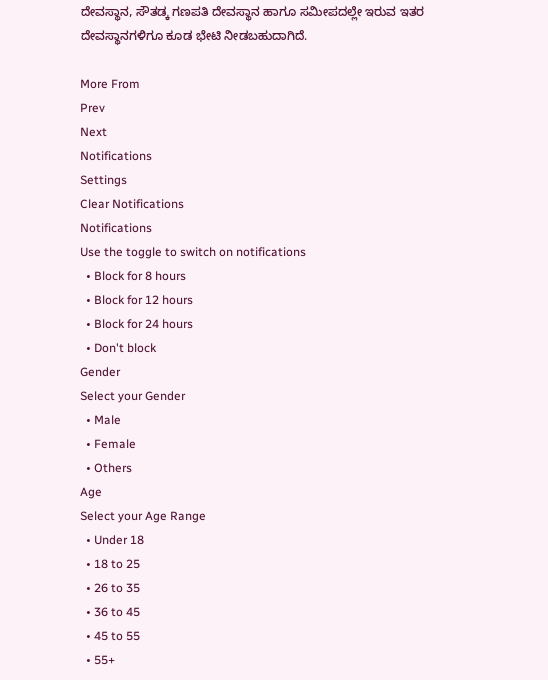ದೇವಸ್ಥಾನ, ಸೌತಡ್ಕ ಗಣಪತಿ ದೇವಸ್ಥಾನ ಹಾಗೂ ಸಮೀಪದಲ್ಲೇ ಇರುವ ಇತರ ದೇವಸ್ಥಾನಗಳಿಗೂ ಕೂಡ ಭೇಟಿ ನೀಡಬಹುದಾಗಿದೆ.

More From
Prev
Next
Notifications
Settings
Clear Notifications
Notifications
Use the toggle to switch on notifications
  • Block for 8 hours
  • Block for 12 hours
  • Block for 24 hours
  • Don't block
Gender
Select your Gender
  • Male
  • Female
  • Others
Age
Select your Age Range
  • Under 18
  • 18 to 25
  • 26 to 35
  • 36 to 45
  • 45 to 55
  • 55+